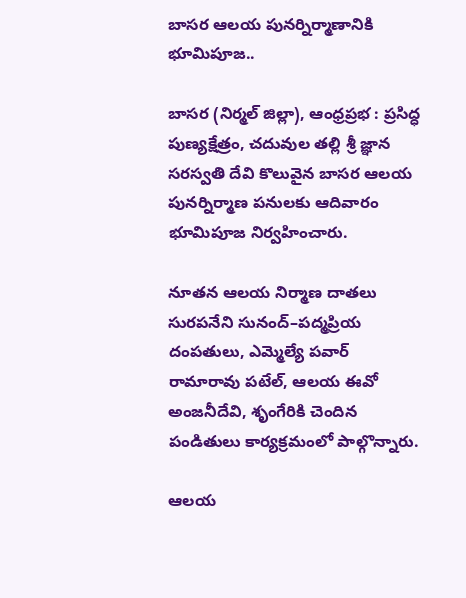బాసర ఆలయ పునర్నిర్మాణానికి భూమిపూజ..

బాసర (నిర్మల్ జిల్లా), ఆంధ్రప్రభ : ప్రసిద్ధ పుణ్యక్షేత్రం, చదువుల తల్లి శ్రీ జ్ఞాన సరస్వతి దేవి కొలువైన బాసర ఆలయ పునర్నిర్మాణ పనులకు ఆదివారం భూమిపూజ నిర్వహించారు.

నూతన ఆలయ నిర్మాణ దాతలు సురపనేని సునంద్–పద్మప్రియ దంపతులు, ఎమ్మెల్యే పవార్ రామారావు పటేల్, ఆలయ ఈవో అంజనీదేవి, శృంగేరికి చెందిన పండితులు కార్యక్రమంలో పాల్గొన్నారు.

ఆలయ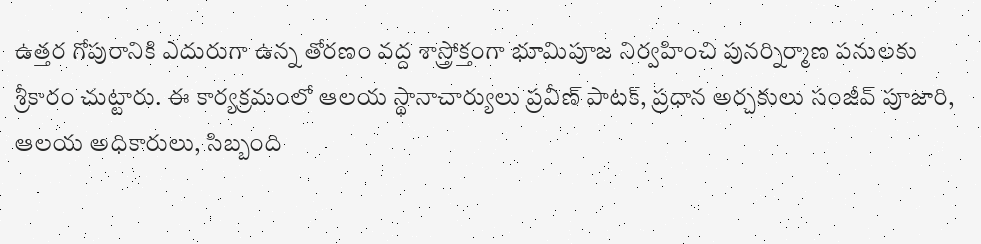ఉత్తర గోపురానికి ఎదురుగా ఉన్న తోరణం వద్ద శాస్త్రోక్తంగా భూమిపూజ నిర్వహించి పునర్నిర్మాణ పనులకు శ్రీకారం చుట్టారు. ఈ కార్యక్రమంలో ఆలయ స్థానాచార్యులు ప్రవీణ్ పాటక్, ప్రధాన అర్చకులు సంజీవ్ పూజారి, ఆలయ అధికారులు, సిబ్బంది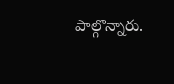పాల్గొన్నారు.